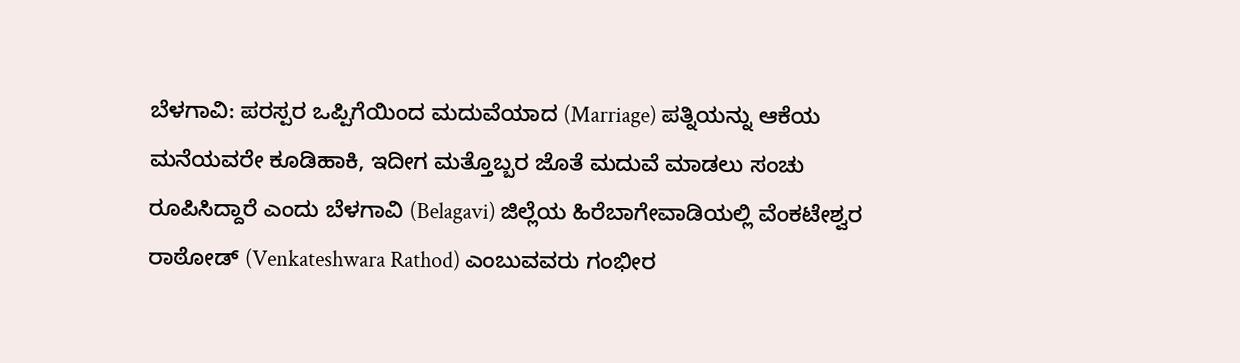ಬೆಳಗಾವಿ: ಪರಸ್ಪರ ಒಪ್ಪಿಗೆಯಿಂದ ಮದುವೆಯಾದ (Marriage) ಪತ್ನಿಯನ್ನು ಆಕೆಯ ಮನೆಯವರೇ ಕೂಡಿಹಾಕಿ, ಇದೀಗ ಮತ್ತೊಬ್ಬರ ಜೊತೆ ಮದುವೆ ಮಾಡಲು ಸಂಚು ರೂಪಿಸಿದ್ದಾರೆ ಎಂದು ಬೆಳಗಾವಿ (Belagavi) ಜಿಲ್ಲೆಯ ಹಿರೆಬಾಗೇವಾಡಿಯಲ್ಲಿ ವೆಂಕಟೇಶ್ವರ ರಾಠೋಡ್ (Venkateshwara Rathod) ಎಂಬುವವರು ಗಂಭೀರ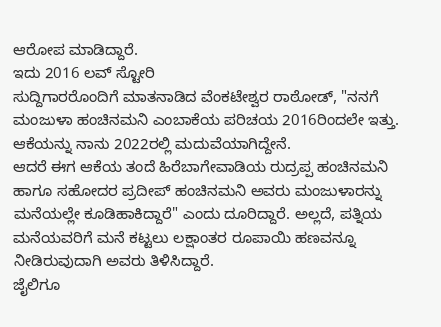ಆರೋಪ ಮಾಡಿದ್ದಾರೆ.
ಇದು 2016 ಲವ್ ಸ್ಟೋರಿ
ಸುದ್ದಿಗಾರರೊಂದಿಗೆ ಮಾತನಾಡಿದ ವೆಂಕಟೇಶ್ವರ ರಾಠೋಡ್, "ನನಗೆ ಮಂಜುಳಾ ಹಂಚಿನಮನಿ ಎಂಬಾಕೆಯ ಪರಿಚಯ 2016ರಿಂದಲೇ ಇತ್ತು. ಆಕೆಯನ್ನು ನಾನು 2022ರಲ್ಲಿ ಮದುವೆಯಾಗಿದ್ದೇನೆ.
ಆದರೆ ಈಗ ಆಕೆಯ ತಂದೆ ಹಿರೆಬಾಗೇವಾಡಿಯ ರುದ್ರಪ್ಪ ಹಂಚಿನಮನಿ ಹಾಗೂ ಸಹೋದರ ಪ್ರದೀಪ್ ಹಂಚಿನಮನಿ ಅವರು ಮಂಜುಳಾರನ್ನು ಮನೆಯಲ್ಲೇ ಕೂಡಿಹಾಕಿದ್ದಾರೆ" ಎಂದು ದೂರಿದ್ದಾರೆ. ಅಲ್ಲದೆ, ಪತ್ನಿಯ ಮನೆಯವರಿಗೆ ಮನೆ ಕಟ್ಟಲು ಲಕ್ಷಾಂತರ ರೂಪಾಯಿ ಹಣವನ್ನೂ ನೀಡಿರುವುದಾಗಿ ಅವರು ತಿಳಿಸಿದ್ದಾರೆ.
ಜೈಲಿಗೂ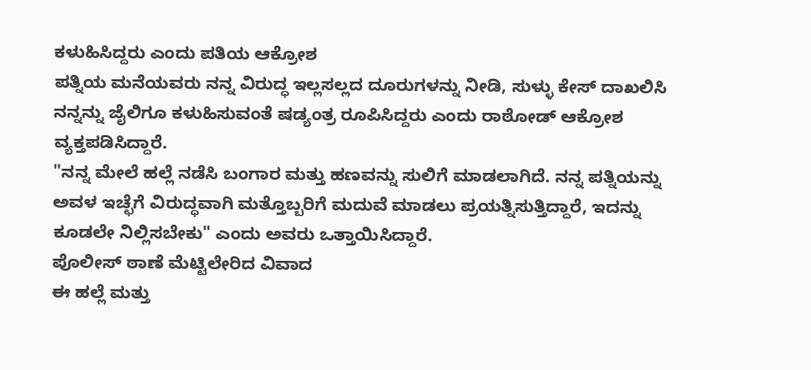ಕಳುಹಿಸಿದ್ದರು ಎಂದು ಪತಿಯ ಆಕ್ರೋಶ
ಪತ್ನಿಯ ಮನೆಯವರು ನನ್ನ ವಿರುದ್ಧ ಇಲ್ಲಸಲ್ಲದ ದೂರುಗಳನ್ನು ನೀಡಿ, ಸುಳ್ಳು ಕೇಸ್ ದಾಖಲಿಸಿ ನನ್ನನ್ನು ಜೈಲಿಗೂ ಕಳುಹಿಸುವಂತೆ ಷಡ್ಯಂತ್ರ ರೂಪಿಸಿದ್ದರು ಎಂದು ರಾಠೋಡ್ ಆಕ್ರೋಶ ವ್ಯಕ್ತಪಡಿಸಿದ್ದಾರೆ.
"ನನ್ನ ಮೇಲೆ ಹಲ್ಲೆ ನಡೆಸಿ ಬಂಗಾರ ಮತ್ತು ಹಣವನ್ನು ಸುಲಿಗೆ ಮಾಡಲಾಗಿದೆ. ನನ್ನ ಪತ್ನಿಯನ್ನು ಅವಳ ಇಚ್ಛೆಗೆ ವಿರುದ್ಧವಾಗಿ ಮತ್ತೊಬ್ಬರಿಗೆ ಮದುವೆ ಮಾಡಲು ಪ್ರಯತ್ನಿಸುತ್ತಿದ್ದಾರೆ, ಇದನ್ನು ಕೂಡಲೇ ನಿಲ್ಲಿಸಬೇಕು" ಎಂದು ಅವರು ಒತ್ತಾಯಿಸಿದ್ದಾರೆ.
ಪೊಲೀಸ್ ಠಾಣೆ ಮೆಟ್ಟಿಲೇರಿದ ವಿವಾದ
ಈ ಹಲ್ಲೆ ಮತ್ತು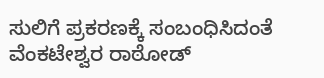ಸುಲಿಗೆ ಪ್ರಕರಣಕ್ಕೆ ಸಂಬಂಧಿಸಿದಂತೆ ವೆಂಕಟೇಶ್ವರ ರಾಠೋಡ್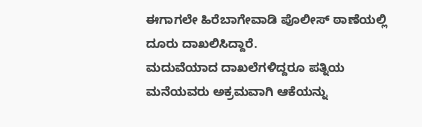ಈಗಾಗಲೇ ಹಿರೆಬಾಗೇವಾಡಿ ಪೊಲೀಸ್ ಠಾಣೆಯಲ್ಲಿ ದೂರು ದಾಖಲಿಸಿದ್ದಾರೆ.
ಮದುವೆಯಾದ ದಾಖಲೆಗಳಿದ್ದರೂ ಪತ್ನಿಯ ಮನೆಯವರು ಅಕ್ರಮವಾಗಿ ಆಕೆಯನ್ನು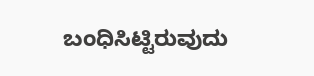ಬಂಧಿಸಿಟ್ಟಿರುವುದು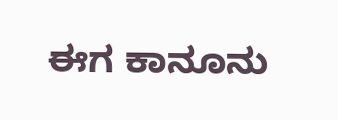ಈಗ ಕಾನೂನು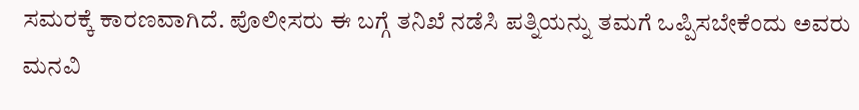ಸಮರಕ್ಕೆ ಕಾರಣವಾಗಿದೆ. ಪೊಲೀಸರು ಈ ಬಗ್ಗೆ ತನಿಖೆ ನಡೆಸಿ ಪತ್ನಿಯನ್ನು ತಮಗೆ ಒಪ್ಪಿಸಬೇಕೆಂದು ಅವರು ಮನವಿ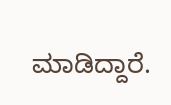ಮಾಡಿದ್ದಾರೆ.